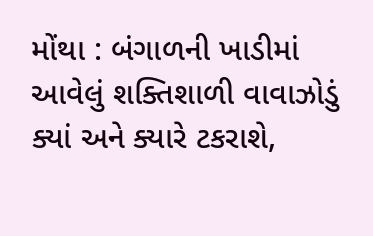મોંથા : બંગાળની ખાડીમાં આવેલું શક્તિશાળી વાવાઝોડું ક્યાં અને ક્યારે ટકરાશે,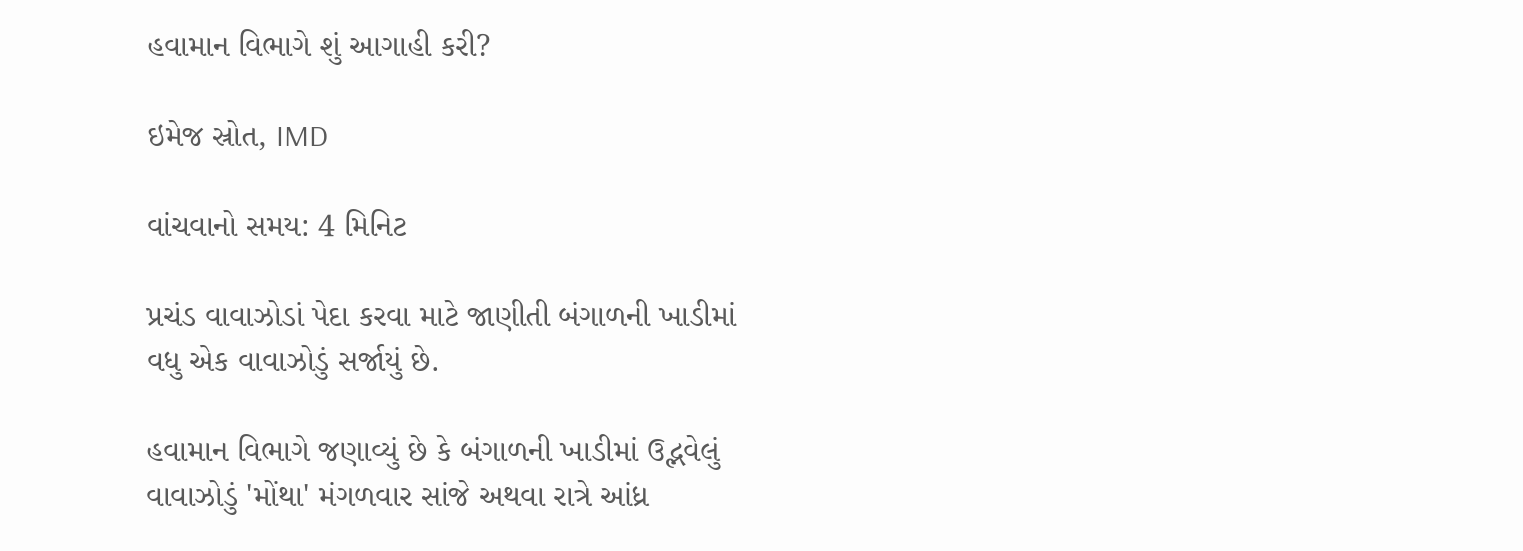હવામાન વિભાગે શું આગાહી કરી?

ઇમેજ સ્રોત, IMD

વાંચવાનો સમય: 4 મિનિટ

પ્રચંડ વાવાઝોડાં પેદા કરવા માટે જાણીતી બંગાળની ખાડીમાં વધુ એક વાવાઝોડું સર્જાયું છે.

હવામાન વિભાગે જણાવ્યું છે કે બંગાળની ખાડીમાં ઉદ્ભવેલું વાવાઝોડું 'મોંથા' મંગળવાર સાંજે અથવા રાત્રે આંધ્ર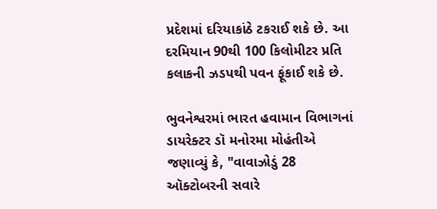પ્રદેશમાં દરિયાકાંઠે ટકરાઈ શકે છે. આ દરમિયાન 90થી 100 કિલોમીટર પ્રતિ કલાકની ઝડપથી પવન ફૂંકાઈ શકે છે.

ભુવનેશ્વરમાં ભારત હવામાન વિભાગનાં ડાયરેક્ટર ડૉ મનોરમા મોહંતીએ જણાવ્યું કે, "વાવાઝોડું 28 ઑક્ટોબરની સવારે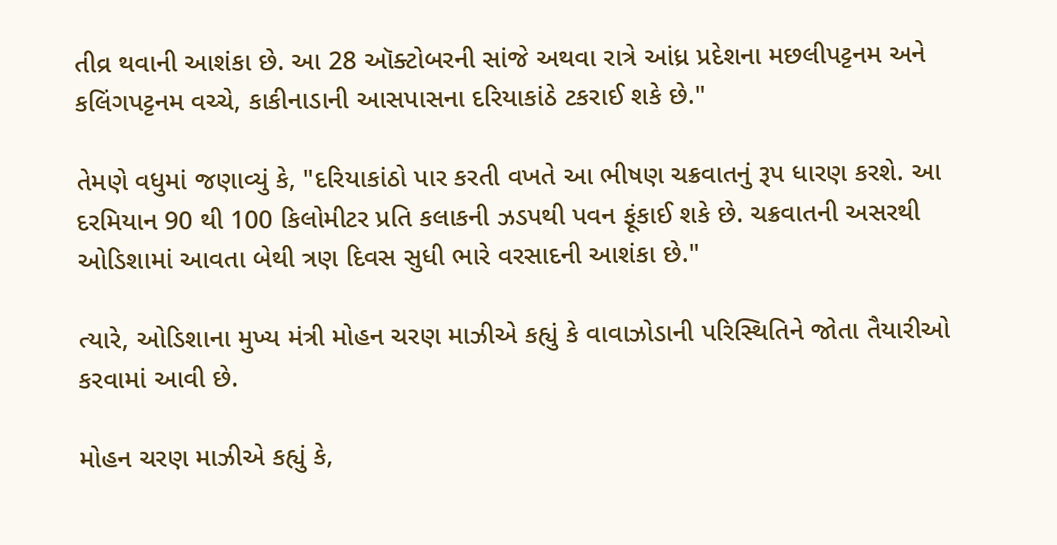તીવ્ર થવાની આશંકા છે. આ 28 ઑક્ટોબરની સાંજે અથવા રાત્રે આંધ્ર પ્રદેશના મછલીપટ્ટનમ અને કલિંગપટ્ટનમ વચ્ચે, કાકીનાડાની આસપાસના દરિયાકાંઠે ટકરાઈ શકે છે."

તેમણે વધુમાં જણાવ્યું કે, "દરિયાકાંઠો પાર કરતી વખતે આ ભીષણ ચક્રવાતનું રૂપ ધારણ કરશે. આ દરમિયાન 90 થી 100 કિલોમીટર પ્રતિ કલાકની ઝડપથી પવન ફૂંકાઈ શકે છે. ચક્રવાતની અસરથી ઓડિશામાં આવતા બેથી ત્રણ દિવસ સુધી ભારે વરસાદની આશંકા છે."

ત્યારે, ઓડિશાના મુખ્ય મંત્રી મોહન ચરણ માઝીએ કહ્યું કે વાવાઝોડાની પરિસ્થિતિને જોતા તૈયારીઓ કરવામાં આવી છે.

મોહન ચરણ માઝીએ કહ્યું કે,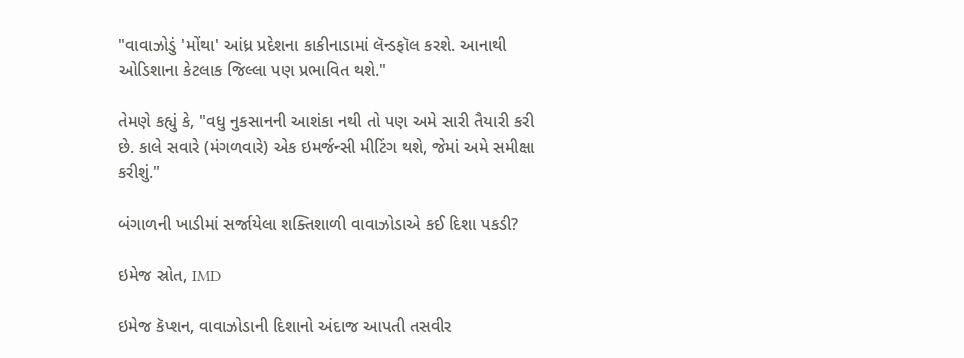"વાવાઝોડું 'મોંથા' આંધ્ર પ્રદેશના કાકીનાડામાં લૅન્ડફૉલ કરશે. આનાથી ઓડિશાના કેટલાક જિલ્લા પણ પ્રભાવિત થશે."

તેમણે કહ્યું કે, "વધુ નુકસાનની આશંકા નથી તો પણ અમે સારી તૈયારી કરી છે. કાલે સવારે (મંગળવારે) એક ઇમર્જન્સી મીટિંગ થશે, જેમાં અમે સમીક્ષા કરીશું."

બંગાળની ખાડીમાં સર્જાયેલા શક્તિશાળી વાવાઝોડાએ કઈ દિશા પકડી?

ઇમેજ સ્રોત, IMD

ઇમેજ કૅપ્શન, વાવાઝોડાની દિશાનો અંદાજ આપતી તસવીર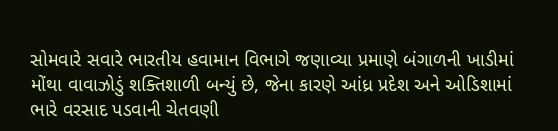સોમવારે સવારે ભારતીય હવામાન વિભાગે જણાવ્યા પ્રમાણે બંગાળની ખાડીમાં મોંથા વાવાઝોડું શક્તિશાળી બન્યું છે, જેના કારણે આંધ્ર પ્રદેશ અને ઓડિશામાં ભારે વરસાદ પડવાની ચેતવણી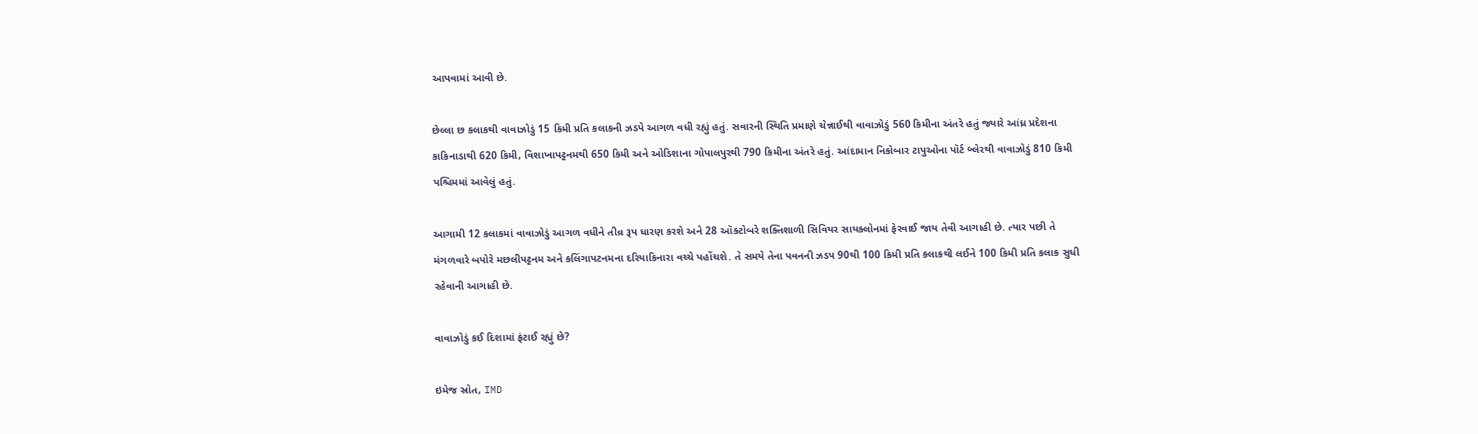આપવામાં આવી છે.

છેલ્લા છ કલાકથી વાવાઝોડું 15 કિમી પ્રતિ કલાકની ઝડપે આગળ વધી રહ્યું હતું. સવારની સ્થિતિ પ્રમાણે ચેન્નાઈથી વાવાઝોડું 560 કિમીના અંતરે હતું જ્યારે આંધ્ર પ્રદેશના કાકિનાડાથી 620 કિમી, વિશાખાપટ્ટનમથી 650 કિમી અને ઓડિશાના ગોપાલપુરથી 790 કિમીના અંતરે હતું. આંદામાન નિકોબાર ટાપુઓના પૉર્ટ બ્લેરથી વાવાઝોડું 810 કિમી પશ્ચિમમાં આવેલું હતું.

આગામી 12 કલાકમાં વાવાઝોડું આગળ વધીને તીવ્ર રૂપ ધારણ કરશે અને 28 ઑક્ટોબરે શક્તિશાળી સિવિયર સાયક્લોનમાં ફેરવાઈ જાય તેવી આગાહી છે. ત્યાર પછી તે મંગળવારે બપોરે મછલીપટ્ટનમ અને કલિંગાપટનમના દરિયાકિનારા વચ્ચે પહોંચશે. તે સમયે તેના પવનની ઝડપ 90થી 100 કિમી પ્રતિ કલાકથી લઈને 100 કિમી પ્રતિ કલાક સુધી રહેવાની આગાહી છે.

વાવાઝોડું કઈ દિશામાં ફંટાઈ રહ્યું છે?

ઇમેજ સ્રોત, IMD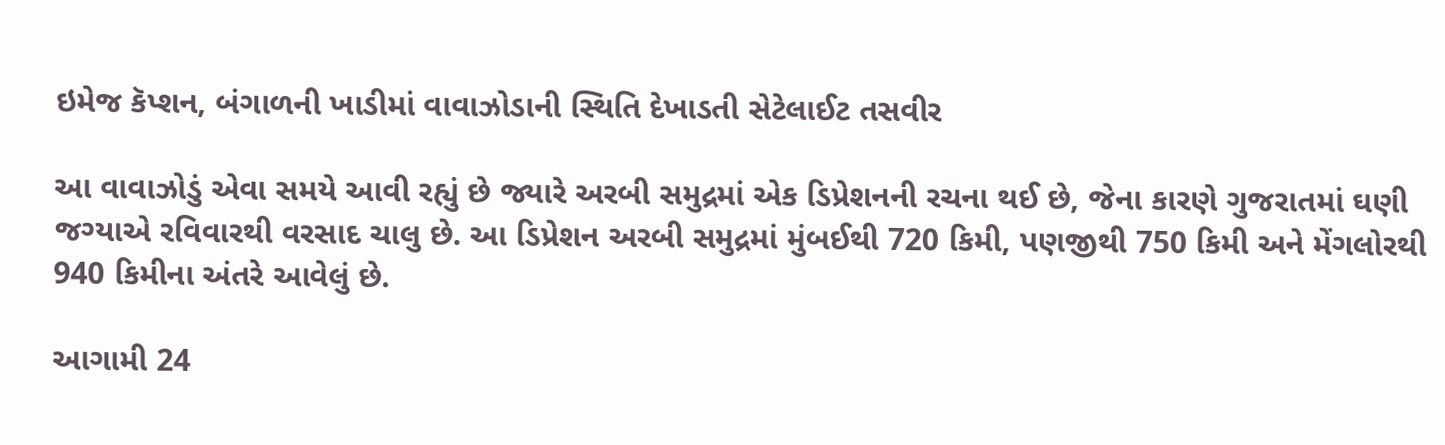ઇમેજ કૅપ્શન, બંગાળની ખાડીમાં વાવાઝોડાની સ્થિતિ દેખાડતી સેટેલાઈટ તસવીર

આ વાવાઝોડું એવા સમયે આવી રહ્યું છે જ્યારે અરબી સમુદ્રમાં એક ડિપ્રેશનની રચના થઈ છે, જેના કારણે ગુજરાતમાં ઘણી જગ્યાએ રવિવારથી વરસાદ ચાલુ છે. આ ડિપ્રેશન અરબી સમુદ્રમાં મુંબઈથી 720 કિમી, પણજીથી 750 કિમી અને મેંગલોરથી 940 કિમીના અંતરે આવેલું છે.

આગામી 24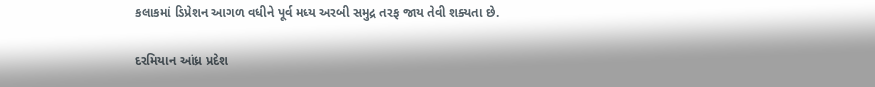કલાકમાં ડિપ્રેશન આગળ વધીને પૂર્વ મધ્ય અરબી સમુદ્ર તરફ જાય તેવી શક્યતા છે.

દરમિયાન આંધ્ર પ્રદેશ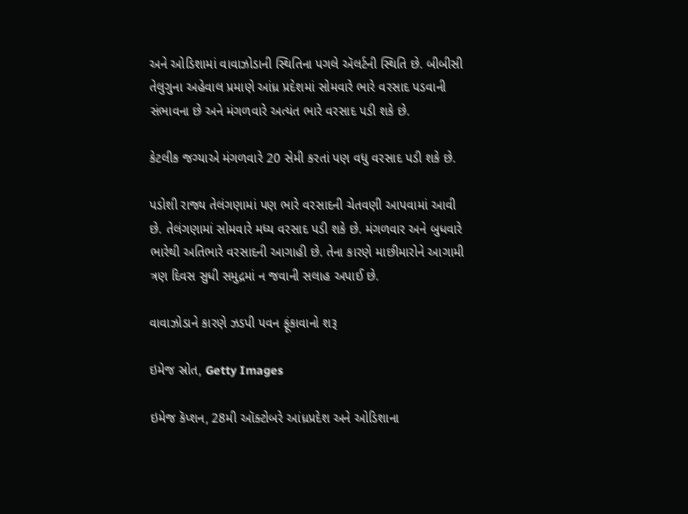અને ઓડિશામાં વાવાઝોડાની સ્થિતિના પગલે ઍલર્ટની સ્થિતિ છે. બીબીસી તેલુગુના અહેવાલ પ્રમાણે આંધ્ર પ્રદેશમાં સોમવારે ભારે વરસાદ પડવાની સંભાવના છે અને મંગળવારે અત્યંત ભારે વરસાદ પડી શકે છે.

કેટલીક જગ્યાએ મંગળવારે 20 સેમી કરતાં પણ વધુ વરસાદ પડી શકે છે.

પડોશી રાજ્ય તેલંગણામાં પણ ભારે વરસાદની ચેતવણી આપવામાં આવી છે. તેલંગણામાં સોમવારે મધ્ય વરસાદ પડી શકે છે. મંગળવાર અને બુધવારે ભારેથી અતિભારે વરસાદની આગાહી છે. તેના કારણે માછીમારોને આગામી ત્રણ દિવસ સુધી સમુદ્રમાં ન જવાની સલાહ અપાઈ છે.

વાવાઝોડાને કારણે ઝડપી પવન ફૂંકાવાનો શરૂ

ઇમેજ સ્રોત, Getty Images

ઇમેજ કૅપ્શન, 28મી ઑક્ટોબરે આંધ્રપ્રદેશ અને ઓડિશાના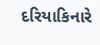દરિયાકિનારે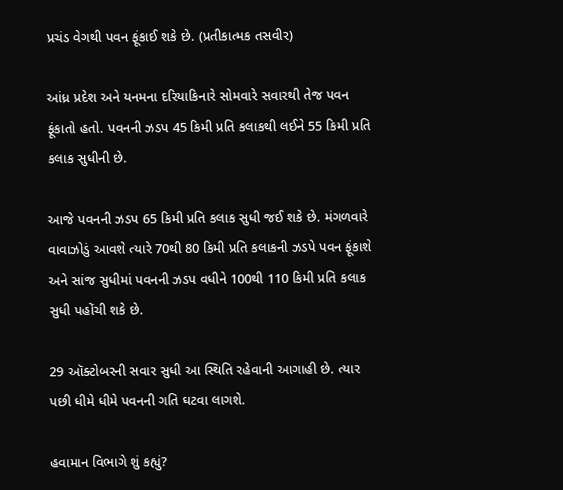પ્રચંડ વેગથી પવન ફૂંકાઈ શકે છે. (પ્રતીકાત્મક તસવીર)

આંધ્ર પ્રદેશ અને યનમના દરિયાકિનારે સોમવારે સવારથી તેજ પવન ફૂંકાતો હતો. પવનની ઝડપ 45 કિમી પ્રતિ કલાકથી લઈને 55 કિમી પ્રતિ કલાક સુધીની છે.

આજે પવનની ઝડપ 65 કિમી પ્રતિ કલાક સુધી જઈ શકે છે. મંગળવારે વાવાઝોડું આવશે ત્યારે 70થી 80 કિમી પ્રતિ કલાકની ઝડપે પવન ફૂંકાશે અને સાંજ સુધીમાં પવનની ઝડપ વધીને 100થી 110 કિમી પ્રતિ કલાક સુધી પહોંચી શકે છે.

29 ઑક્ટોબરની સવાર સુધી આ સ્થિતિ રહેવાની આગાહી છે. ત્યાર પછી ધીમે ધીમે પવનની ગતિ ઘટવા લાગશે.

હવામાન વિભાગે શું કહ્યું?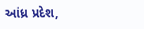આંધ્ર પ્રદેશ,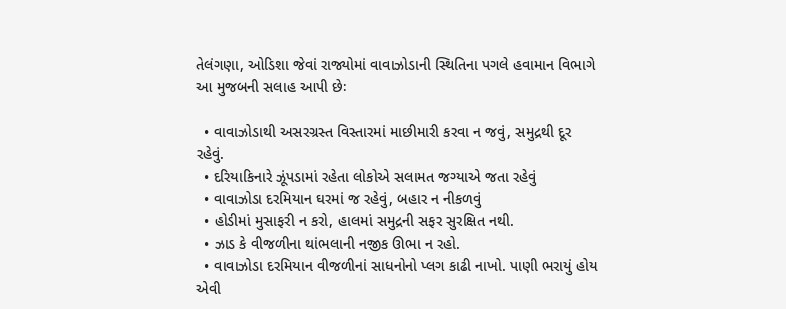તેલંગણા, ઓડિશા જેવાં રાજ્યોમાં વાવાઝોડાની સ્થિતિના પગલે હવામાન વિભાગે આ મુજબની સલાહ આપી છેઃ

  • વાવાઝોડાથી અસરગ્રસ્ત વિસ્તારમાં માછીમારી કરવા ન જવું, સમુદ્રથી દૂર રહેવું.
  • દરિયાકિનારે ઝૂંપડામાં રહેતા લોકોએ સલામત જગ્યાએ જતા રહેવું
  • વાવાઝોડા દરમિયાન ઘરમાં જ રહેવું, બહાર ન નીકળવું
  • હોડીમાં મુસાફરી ન કરો, હાલમાં સમુદ્રની સફર સુરક્ષિત નથી.
  • ઝાડ કે વીજળીના થાંભલાની નજીક ઊભા ન રહો.
  • વાવાઝોડા દરમિયાન વીજળીનાં સાધનોનો પ્લગ કાઢી નાખો. પાણી ભરાયું હોય એવી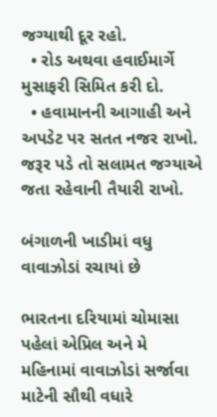જગ્યાથી દૂર રહો.
  • રોડ અથવા હવાઈમાર્ગે મુસાફરી સિમિત કરી દો.
  • હવામાનની આગાહી અને અપડેટ પર સતત નજર રાખો. જરૂર પડે તો સલામત જગ્યાએ જતા રહેવાની તૈયારી રાખો.

બંગાળની ખાડીમાં વધુ વાવાઝોડાં રચાયાં છે

ભારતના દરિયામાં ચોમાસા પહેલાં એપ્રિલ અને મે મહિનામાં વાવાઝોડાં સર્જાવા માટેની સૌથી વધારે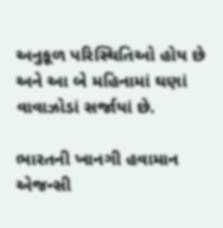અનુકૂળ પરિસ્થિતિઓ હોય છે અને આ બે મહિનામાં ઘણાં વાવાઝોડાં સર્જાયાં છે.

ભારતની ખાનગી હવામાન એજન્સી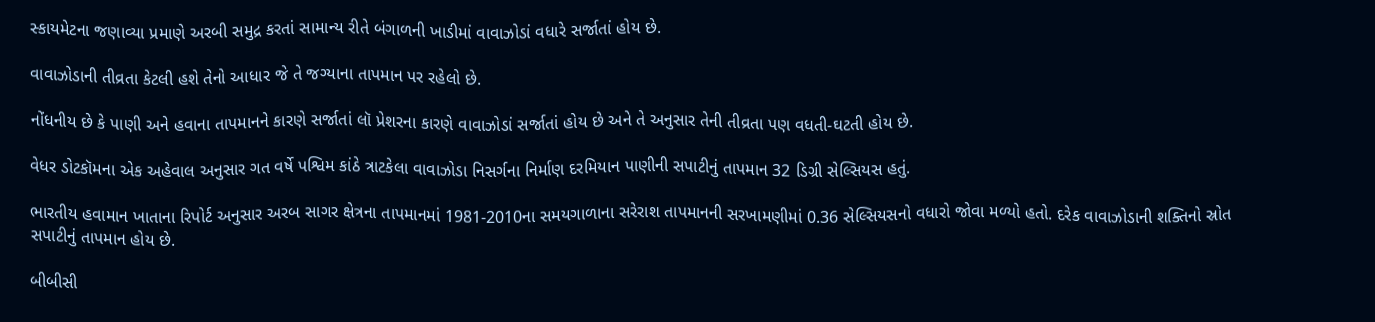સ્કાયમેટના જણાવ્યા પ્રમાણે અરબી સમુદ્ર કરતાં સામાન્ય રીતે બંગાળની ખાડીમાં વાવાઝોડાં વધારે સર્જાતાં હોય છે.

વાવાઝોડાની તીવ્રતા કેટલી હશે તેનો આધાર જે તે જગ્યાના તાપમાન પર રહેલો છે.

નોંધનીય છે કે પાણી અને હવાના તાપમાનને કારણે સર્જાતાં લૉ પ્રેશરના કારણે વાવાઝોડાં સર્જાતાં હોય છે અને તે અનુસાર તેની તીવ્રતા પણ વધતી-ઘટતી હોય છે.

વેધર ડોટકૉમના એક અહેવાલ અનુસાર ગત વર્ષે પશ્વિમ કાંઠે ત્રાટકેલા વાવાઝોડા નિસર્ગના નિર્માણ દરમિયાન પાણીની સપાટીનું તાપમાન 32 ડિગ્રી સેલ્સિયસ હતું.

ભારતીય હવામાન ખાતાના રિપોર્ટ અનુસાર અરબ સાગર ક્ષેત્રના તાપમાનમાં 1981-2010ના સમયગાળાના સરેરાશ તાપમાનની સરખામણીમાં 0.36 સેલ્સિયસનો વધારો જોવા મળ્યો હતો. દરેક વાવાઝોડાની શક્તિનો સ્રોત સપાટીનું તાપમાન હોય છે.

બીબીસી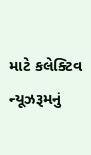માટે કલેક્ટિવ ન્યૂઝરૂમનું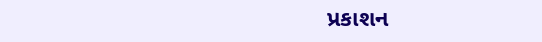પ્રકાશન